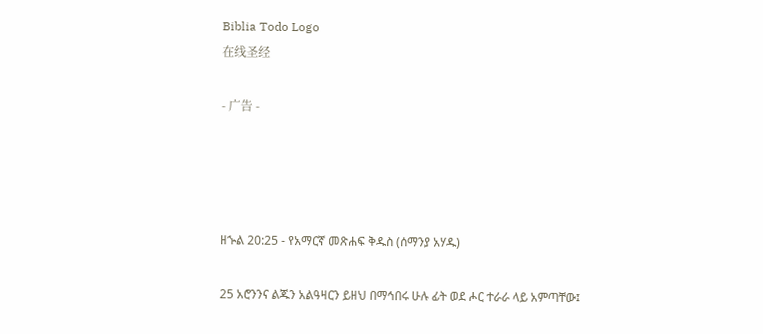Biblia Todo Logo
在线圣经

- 广告 -




ዘኍል 20:25 - የአማርኛ መጽሐፍ ቅዱስ (ሰማንያ አሃዱ)

25 አሮንንና ልጁን አልዓዛርን ይዘህ በማኅበሩ ሁሉ ፊት ወደ ሖር ተራራ ላይ አምጣቸው፤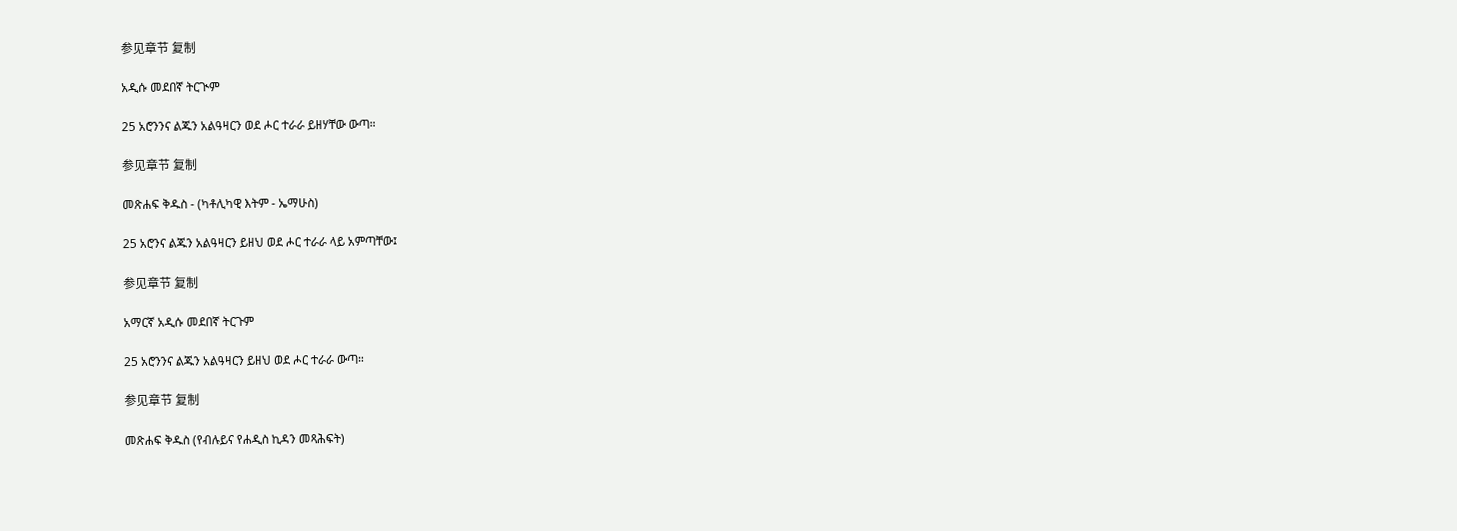参见章节 复制

አዲሱ መደበኛ ትርጒም

25 አሮንንና ልጁን አልዓዛርን ወደ ሖር ተራራ ይዘሃቸው ውጣ።

参见章节 复制

መጽሐፍ ቅዱስ - (ካቶሊካዊ እትም - ኤማሁስ)

25 አሮንና ልጁን አልዓዛርን ይዘህ ወደ ሖር ተራራ ላይ አምጣቸው፤

参见章节 复制

አማርኛ አዲሱ መደበኛ ትርጉም

25 አሮንንና ልጁን አልዓዛርን ይዘህ ወደ ሖር ተራራ ውጣ።

参见章节 复制

መጽሐፍ ቅዱስ (የብሉይና የሐዲስ ኪዳን መጻሕፍት)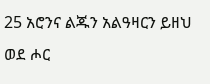25 አሮንና ልጁን አልዓዛርን ይዘህ ወደ ሖር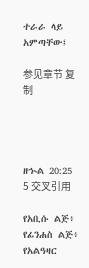ተራራ ላይ አምጣቸው፤

参见章节 复制




ዘኍል 20:25
5 交叉引用

የአቢሱ ልጅ፥ የፊንሐስ ልጅ፥ የአልዓዛር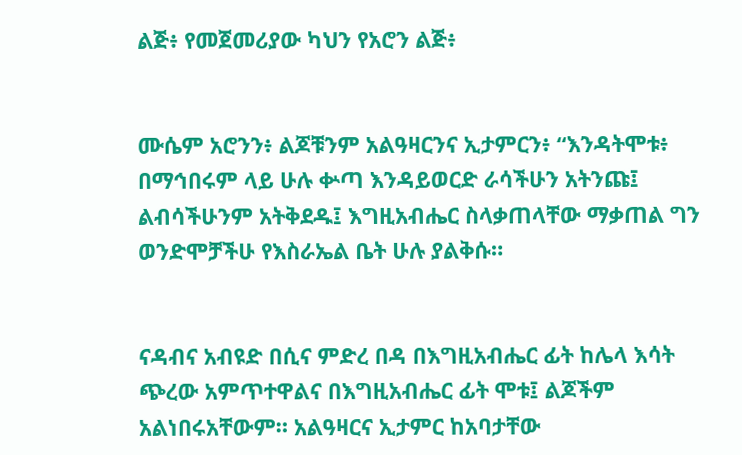ልጅ፥ የመጀመሪያው ካህን የአሮን ልጅ፥


ሙሴም አሮንን፥ ልጆቹንም አልዓዛርንና ኢታምርን፥ “እንዳትሞቱ፥ በማኅበሩም ላይ ሁሉ ቍጣ እንዳይወርድ ራሳችሁን አትንጩ፤ ልብሳችሁንም አትቅደዱ፤ እግዚአብሔር ስላቃጠላቸው ማቃጠል ግን ወንድሞቻችሁ የእስራኤል ቤት ሁሉ ያልቅሱ።


ናዳብና አብዩድ በሲና ምድረ በዳ በእግዚአብሔር ፊት ከሌላ እሳት ጭረው አምጥተዋልና በእግዚአብሔር ፊት ሞቱ፤ ልጆችም አልነበሩአቸውም። አልዓዛርና ኢታምር ከአባታቸው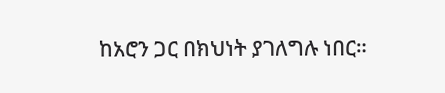ከአሮን ጋር በክህነት ያገለግሉ ነበር።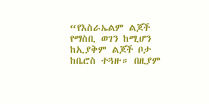“የእስራኤልም ልጆች የማስቢ ወገን ከሚሆን ከኢያቅም ልጆች ቦታ ከቤሮስ ተጓዙ። በዚያም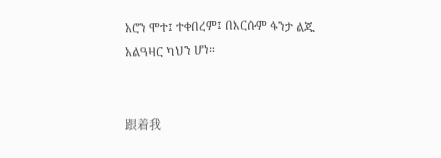አሮን ሞተ፤ ተቀበረም፤ በእርሱም ፋንታ ልጁ አልዓዛር ካህን ሆነ።


跟着我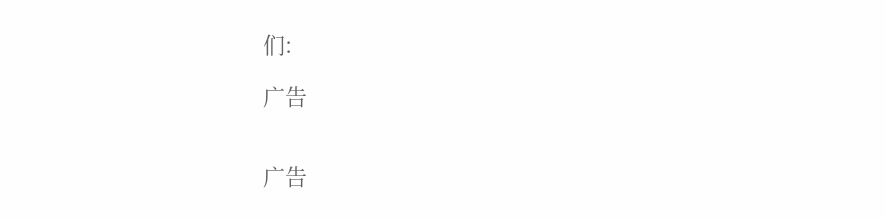们:

广告


广告